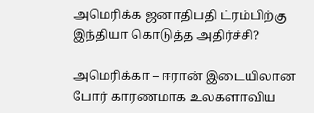அமெரிக்க ஜனாதிபதி ட்ரம்பிற்கு இந்தியா கொடுத்த அதிர்ச்சி?

அமெரிக்கா – ஈரான் இடையிலான போர் காரணமாக உலகளாவிய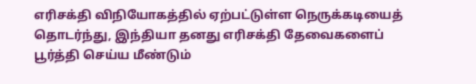எரிசக்தி விநியோகத்தில் ஏற்பட்டுள்ள நெருக்கடியைத் தொடர்ந்து, இந்தியா தனது எரிசக்தி தேவைகளைப் பூர்த்தி செய்ய மீண்டும்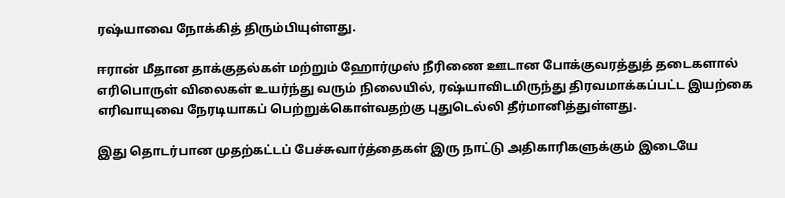ரஷ்யாவை நோக்கித் திரும்பியுள்ளது.

ஈரான் மீதான தாக்குதல்கள் மற்றும் ஹோர்முஸ் நீரிணை ஊடான போக்குவரத்துத் தடைகளால் எரிபொருள் விலைகள் உயர்ந்து வரும் நிலையில், ரஷ்யாவிடமிருந்து திரவமாக்கப்பட்ட இயற்கை எரிவாயுவை நேரடியாகப் பெற்றுக்கொள்வதற்கு புதுடெல்லி தீர்மானித்துள்ளது.

இது தொடர்பான முதற்கட்டப் பேச்சுவார்த்தைகள் இரு நாட்டு அதிகாரிகளுக்கும் இடையே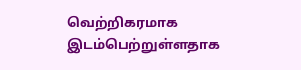வெற்றிகரமாக இடம்பெற்றுள்ளதாக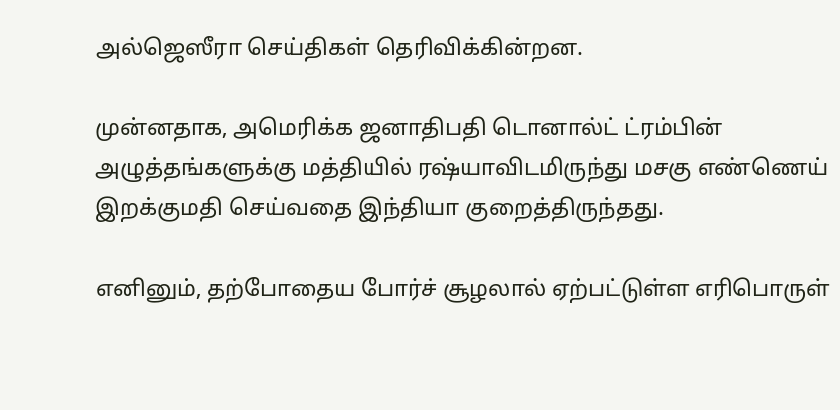அல்ஜெஸீரா செய்திகள் தெரிவிக்கின்றன.

முன்னதாக, அமெரிக்க ஜனாதிபதி டொனால்ட் ட்ரம்பின் அழுத்தங்களுக்கு மத்தியில் ரஷ்யாவிடமிருந்து மசகு எண்ணெய் இறக்குமதி செய்வதை இந்தியா குறைத்திருந்தது.

எனினும், தற்போதைய போர்ச் சூழலால் ஏற்பட்டுள்ள எரிபொருள்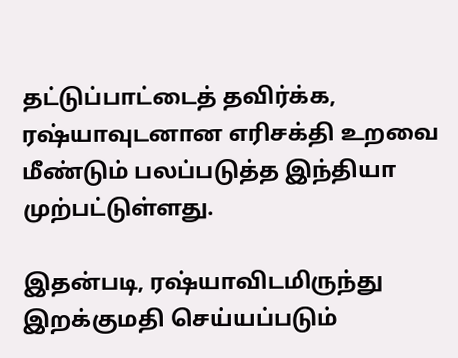தட்டுப்பாட்டைத் தவிர்க்க, ரஷ்யாவுடனான எரிசக்தி உறவை மீண்டும் பலப்படுத்த இந்தியா முற்பட்டுள்ளது.

இதன்படி, ரஷ்யாவிடமிருந்து இறக்குமதி செய்யப்படும்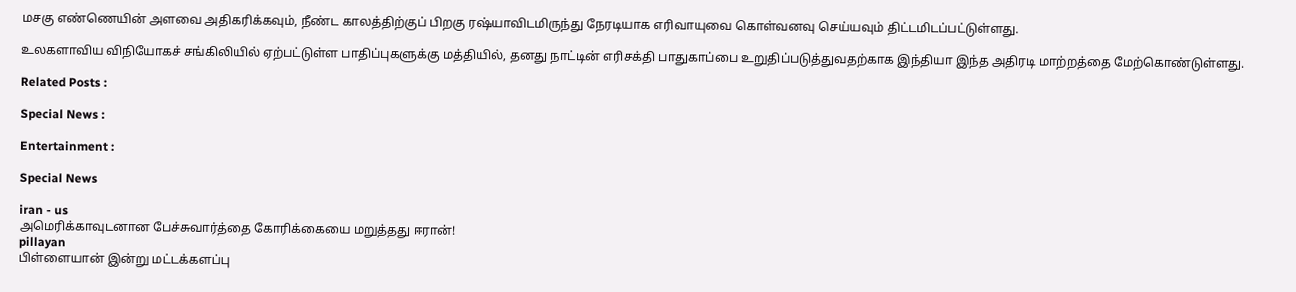மசகு எண்ணெயின் அளவை அதிகரிக்கவும், நீண்ட காலத்திற்குப் பிறகு ரஷ்யாவிடமிருந்து நேரடியாக எரிவாயுவை கொள்வனவு செய்யவும் திட்டமிடப்பட்டுள்ளது.

உலகளாவிய விநியோகச் சங்கிலியில் ஏற்பட்டுள்ள பாதிப்புகளுக்கு மத்தியில், தனது நாட்டின் எரிசக்தி பாதுகாப்பை உறுதிப்படுத்துவதற்காக இந்தியா இந்த அதிரடி மாற்றத்தை மேற்கொண்டுள்ளது.

Related Posts :

Special News :

Entertainment :

Special News

iran - us
அமெரிக்காவுடனான பேச்சுவார்த்தை கோரிக்கையை மறுத்தது ஈரான்!
pillayan
பிள்ளையான் இன்று மட்டக்களப்பு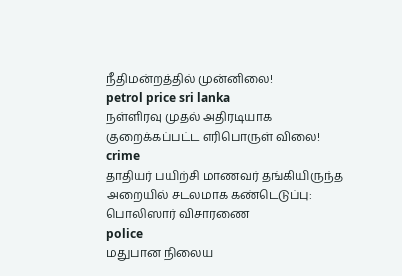நீதிமன்றத்தில் முன்னிலை!
petrol price sri lanka
நள்ளிரவு முதல் அதிரடியாக குறைக்கப்பட்ட எரிபொருள் விலை!
crime
தாதியர் பயிற்சி மாணவர் தங்கியிருந்த அறையில் சடலமாக கண்டெடுப்பு: பொலிஸார் விசாரணை
police
மதுபான நிலைய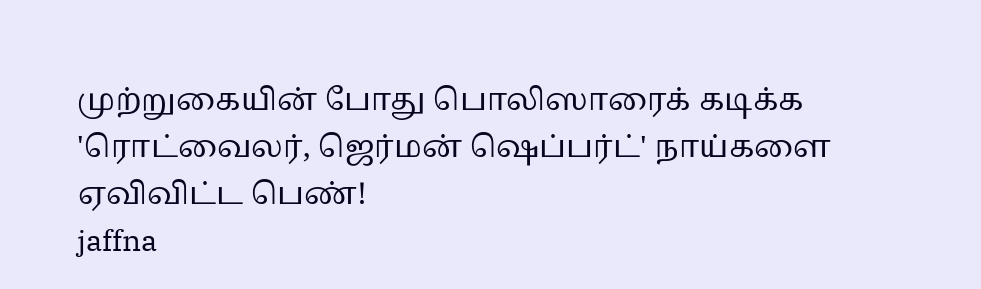முற்றுகையின் போது பொலிஸாரைக் கடிக்க 'ரொட்வைலர், ஜெர்மன் ஷெப்பர்ட்' நாய்களை ஏவிவிட்ட பெண்!
jaffna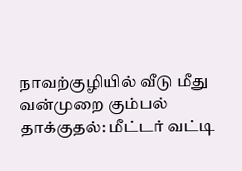நாவற்குழியில் வீடு மீது வன்முறை கும்பல் தாக்குதல்: மீட்டர் வட்டி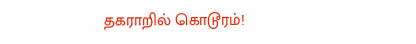தகராறில் கொடூரம்!